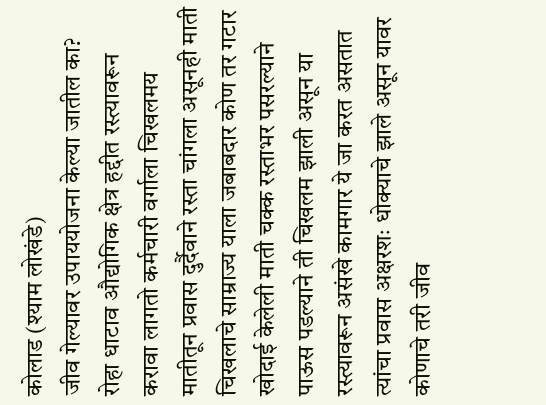कोलाड (श्याम लोखंडे)
जीव गेल्यावर उपाययोजना केल्या जातील का?
रोहा धाटाव औद्योगिक क्षेत्र हद्दीत रस्त्यावरून करावा लागतो कर्मचारी वर्गाला चिखलमय मातीतून प्रवास दुर्दैवाने रस्ता चांगला असूनही माती चिखलाचे साम्राज्य याला जबाबदार कोण तर गटार खोदाई केलेली माती चक्क रस्ताभर पसरल्याने पाऊस पडल्याने ती चिखलम झाली असून या रस्त्यावरून असंखे कामगार ये जा करत असतात त्यांचा प्रवास अक्षरशः धोक्याचे झाले असून यावर कोणाचे तरी जीव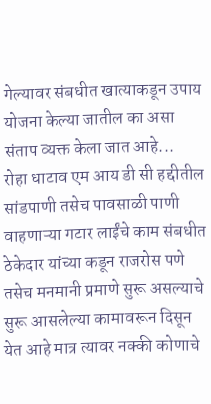गेल्यावर संबधीत खात्याकडून उपाय योजना केल्या जातील का असा संताप व्यक्त केला जात आहे...
रोहा धाटाव एम आय डी सी हद्दीतील सांडपाणी तसेच पावसाळी पाणी वाहणाऱ्या गटार लाईंचे काम संबधीत ठेकेदार यांच्या कडून राजरोस पणे तसेच मनमानी प्रमाणे सुरू असल्याचे सुरू आसलेल्या कामावरून दिसून येत आहे मात्र त्यावर नक्की कोणाचे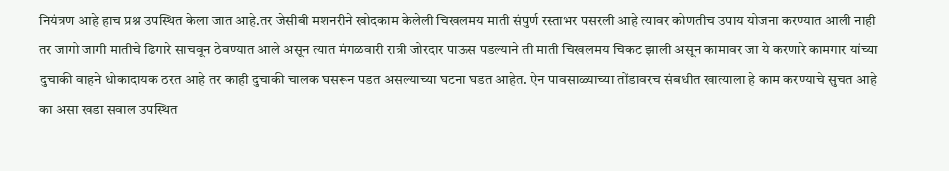नियंत्रण आहे हाच प्रश्न उपस्थित केला जात आहे.तर जेसीबी मशनरीने खोदकाम केलेली चिखलमय माती संपुर्ण रस्ताभर पसरली आहे त्यावर कोणतीच उपाय योजना करण्यात आली नाही तर जागो जागी मातीचे ढिगारे साचवून ठेवण्यात आले असून त्यात मंगळवारी रात्री जोरदार पाऊस पडल्याने ती माती चिखलमय चिकट झाली असून कामावर जा ये करणारे कामगार यांच्या दुचाकी वाहने धोकादायक ठरत आहे तर काही दुचाकी चालक घसरून पडत असल्याच्या घटना घडत आहेत. ऐन पावसाळ्याच्या तोंडावरच संबधीत खात्याला हे काम करण्याचे सुचत आहे का असा खडा सवाल उपस्थित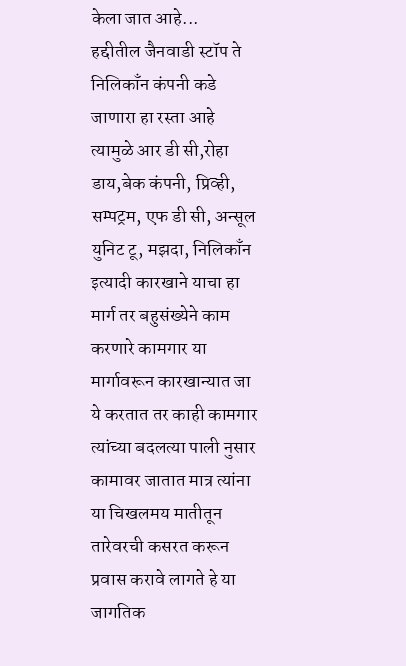केला जात आहे...
हद्दीतील जैनवाडी स्टॉप ते निलिकाँन कंपनी कडे जाणारा हा रस्ता आहे त्यामुळे आर डी सी,रोहा डाय,बेक कंपनी, प्रिव्ही, सम्पट्रम, एफ डी सी, अन्सूल युनिट टू, मझदा, निलिकाँन इत्यादी कारखाने याचा हा मार्ग तर बहुसंख्येने काम करणारे कामगार या मार्गावरून कारखान्यात जा ये करतात तर काही कामगार त्यांच्या बदलत्या पाली नुसार कामावर जातात मात्र त्यांना या चिखलमय मातीतून तारेवरची कसरत करून प्रवास करावे लागते हे या जागतिक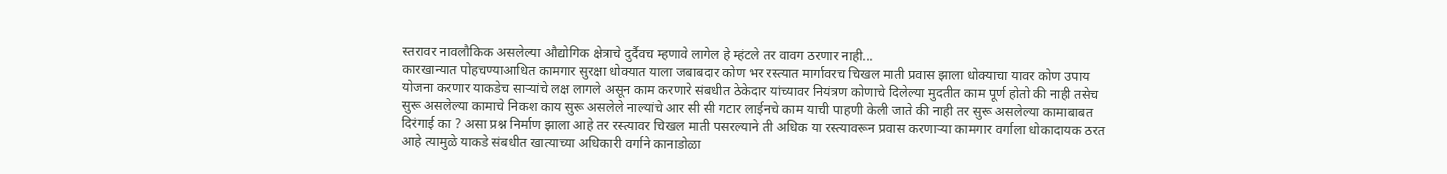स्तरावर नावलौकिक असलेल्या औद्योगिक क्षेत्राचे दुर्दैवच म्हणावे लागेल हे म्हंटले तर वावग ठरणार नाही...
कारखान्यात पोहचण्याआधित कामगार सुरक्षा धोक्यात याला जबाबदार कोण भर रस्त्यात मार्गावरच चिखल माती प्रवास झाला धोक्याचा यावर कोण उपाय योजना करणार याकडेच साऱ्यांचे लक्ष लागले असून काम करणारे संबधीत ठेकेदार यांच्यावर नियंत्रण कोणाचे दिलेल्या मुदतीत काम पूर्ण होतो की नाही तसेच सुरू असलेल्या कामाचे निकश काय सुरू असलेले नाल्यांचे आर सी सी गटार लाईनचे काम याची पाहणी केली जाते की नाही तर सुरू असलेल्या कामाबाबत दिरंगाई का ? असा प्रश्न निर्माण झाला आहे तर रस्त्यावर चिखल माती पसरल्याने ती अधिक या रस्त्यावरून प्रवास करणाऱ्या कामगार वर्गाला धोकादायक ठरत आहे त्यामुळे याकडे संबधीत खात्याच्या अधिकारी वर्गाने कानाडोळा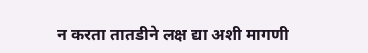न करता तातडीने लक्ष द्या अशी मागणी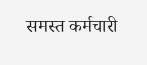समस्त कर्मचारी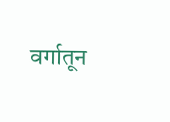वर्गातून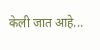केली जात आहे...